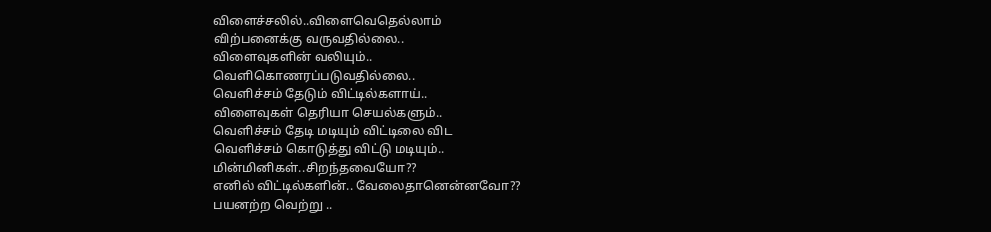விளைச்சலில்..விளைவெதெல்லாம்
விற்பனைக்கு வருவதில்லை..
விளைவுகளின் வலியும்..
வெளிகொணரப்படுவதில்லை..
வெளிச்சம் தேடும் விட்டில்களாய்..
விளைவுகள் தெரியா செயல்களும்..
வெளிச்சம் தேடி மடியும் விட்டிலை விட
வெளிச்சம் கொடுத்து விட்டு மடியும்..
மின்மினிகள்..சிறந்தவையோ??
எனில் விட்டில்களின்.. வேலைதானென்னவோ??
பயனற்ற வெற்று ..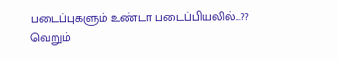படைப்புகளும் உண்டா படைப்பியலில்...??
வெறும்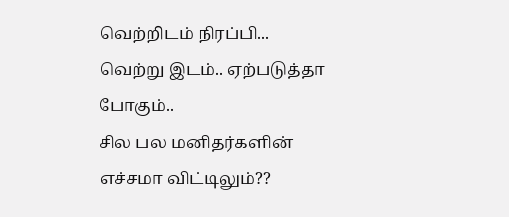வெற்றிடம் நிரப்பி...
வெற்று இடம்.. ஏற்படுத்தா போகும்..
சில பல மனிதர்களின் எச்சமா விட்டிலும்??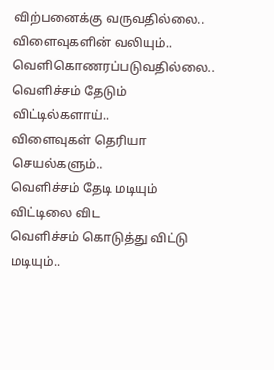விற்பனைக்கு வருவதில்லை..
விளைவுகளின் வலியும்..
வெளிகொணரப்படுவதில்லை..
வெளிச்சம் தேடும் விட்டில்களாய்..
விளைவுகள் தெரியா செயல்களும்..
வெளிச்சம் தேடி மடியும் விட்டிலை விட
வெளிச்சம் கொடுத்து விட்டு மடியும்..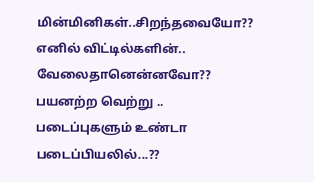மின்மினிகள்..சிறந்தவையோ??
எனில் விட்டில்களின்.. வேலைதானென்னவோ??
பயனற்ற வெற்று .. படைப்புகளும் உண்டா படைப்பியலில்...??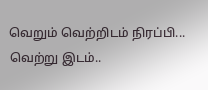வெறும் வெற்றிடம் நிரப்பி...
வெற்று இடம்..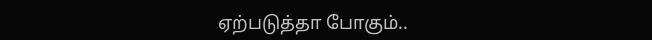ஏற்படுத்தா போகும்..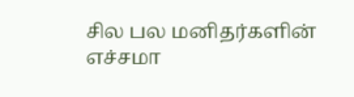சில பல மனிதர்களின் எச்சமா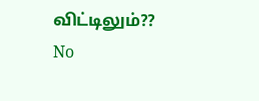விட்டிலும்??
No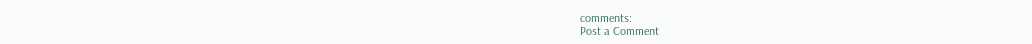comments:
Post a Comment